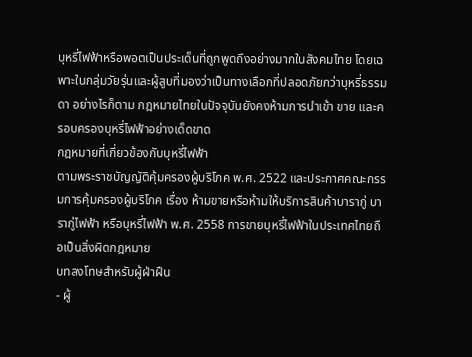บุหรี่ไฟฟ้าหรือพอตเป็นประเด็นที่ถูกพูดถึงอย่างมากในสังคมไทย โดยเฉพาะในกลุ่มวัยรุ่นและผู้สูบที่มองว่าเป็นทางเลือกที่ปลอดภัยกว่าบุหรี่ธรรมดา อย่างไรก็ตาม กฎหมายไทยในปัจจุบันยังคงห้ามการนำเข้า ขาย และครอบครองบุหรี่ไฟฟ้าอย่างเด็ดขาด
กฎหมายที่เกี่ยวข้องกับบุหรี่ไฟฟ้า
ตามพระราชบัญญัติคุ้มครองผู้บริโภค พ.ศ. 2522 และประกาศคณะกรรมการคุ้มครองผู้บริโภค เรื่อง ห้ามขายหรือห้ามให้บริการสินค้าบารากู่ บารากู่ไฟฟ้า หรือบุหรี่ไฟฟ้า พ.ศ. 2558 การขายบุหรี่ไฟฟ้าในประเทศไทยถือเป็นสิ่งผิดกฎหมาย
บทลงโทษสำหรับผู้ฝ่าฝืน
- ผู้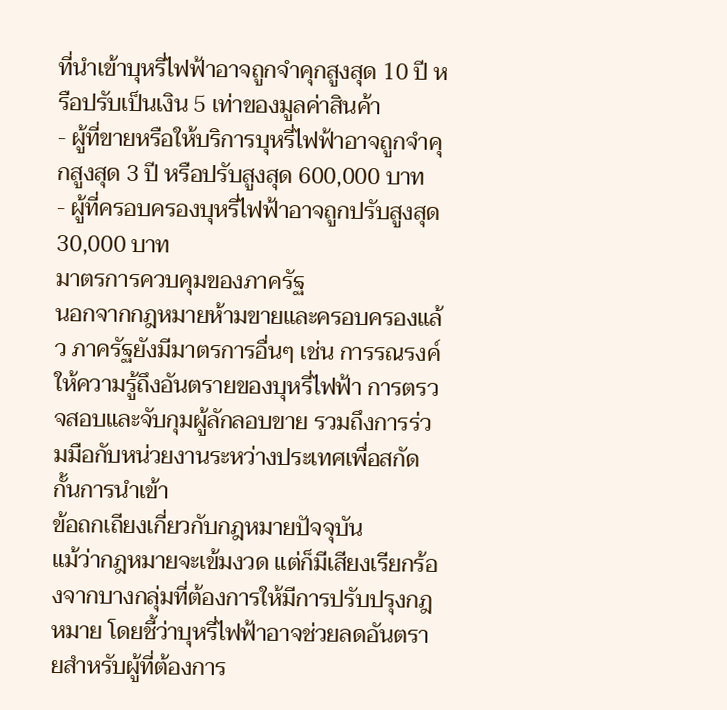ที่นำเข้าบุหรี่ไฟฟ้าอาจถูกจำคุกสูงสุด 10 ปี หรือปรับเป็นเงิน 5 เท่าของมูลค่าสินค้า
- ผู้ที่ขายหรือให้บริการบุหรี่ไฟฟ้าอาจถูกจำคุกสูงสุด 3 ปี หรือปรับสูงสุด 600,000 บาท
- ผู้ที่ครอบครองบุหรี่ไฟฟ้าอาจถูกปรับสูงสุด 30,000 บาท
มาตรการควบคุมของภาครัฐ
นอกจากกฎหมายห้ามขายและครอบครองแล้ว ภาครัฐยังมีมาตรการอื่นๆ เช่น การรณรงค์ให้ความรู้ถึงอันตรายของบุหรี่ไฟฟ้า การตรวจสอบและจับกุมผู้ลักลอบขาย รวมถึงการร่วมมือกับหน่วยงานระหว่างประเทศเพื่อสกัดกั้นการนำเข้า
ข้อถกเถียงเกี่ยวกับกฎหมายปัจจุบัน
แม้ว่ากฎหมายจะเข้มงวด แต่ก็มีเสียงเรียกร้องจากบางกลุ่มที่ต้องการให้มีการปรับปรุงกฎหมาย โดยชี้ว่าบุหรี่ไฟฟ้าอาจช่วยลดอันตรายสำหรับผู้ที่ต้องการ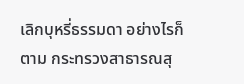เลิกบุหรี่ธรรมดา อย่างไรก็ตาม กระทรวงสาธารณสุ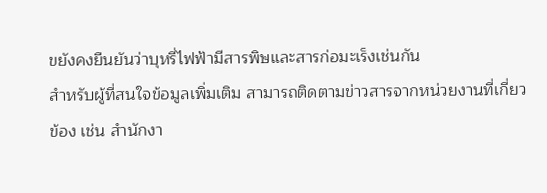ขยังคงยืนยันว่าบุหรี่ไฟฟ้ามีสารพิษและสารก่อมะเร็งเช่นกัน
สำหรับผู้ที่สนใจข้อมูลเพิ่มเติม สามารถติดตามข่าวสารจากหน่วยงานที่เกี่ยวข้อง เช่น สำนักงา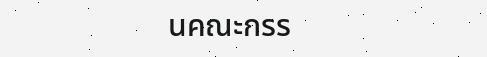นคณะกรร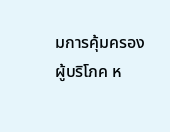มการคุ้มครองผู้บริโภค ห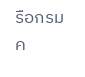รือกรมค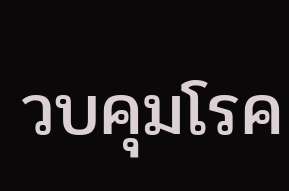วบคุมโรค